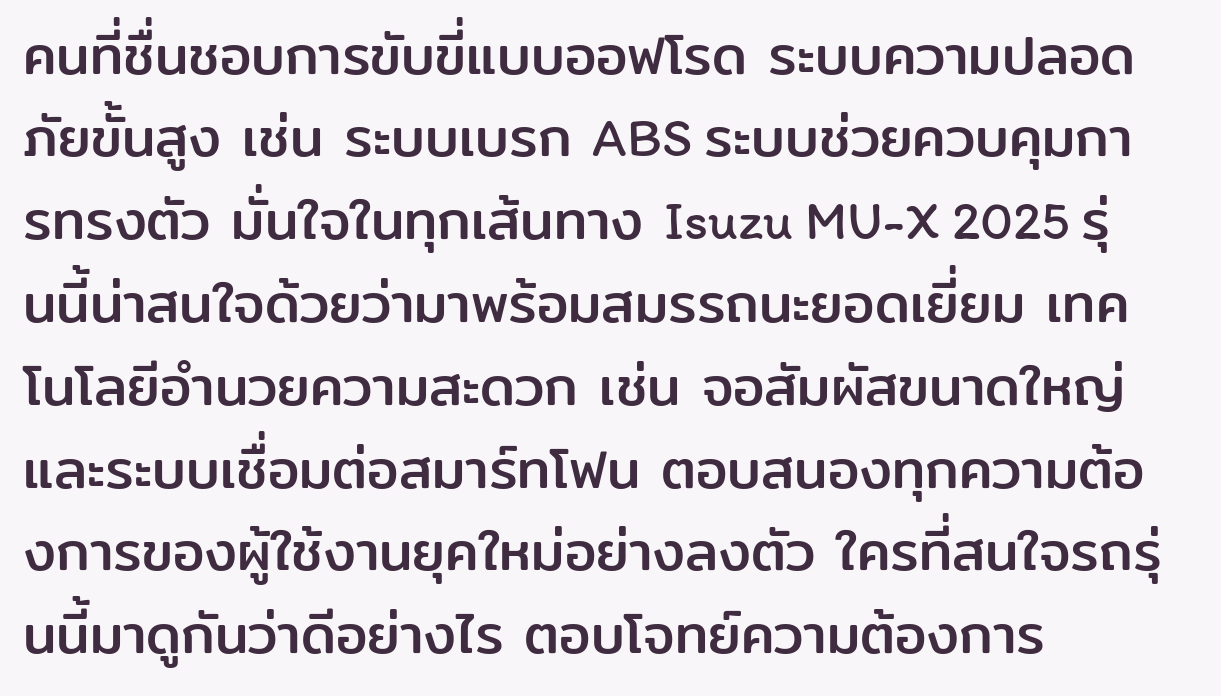คนที่ชื่นชอบการขับขี่แบบออฟโรด ระบบความปลอดภัยขั้นสูง เช่น ระบบเบรก ABS ระบบช่วยควบคุมการทรงตัว มั่นใจในทุกเส้นทาง Isuzu MU-X 2025 รุ่นนี้น่าสนใจด้วยว่ามาพร้อมสมรรถนะยอดเยี่ยม เทคโนโลยีอำนวยความสะดวก เช่น จอสัมผัสขนาดใหญ่และระบบเชื่อมต่อสมาร์ทโฟน ตอบสนองทุกความต้องการของผู้ใช้งานยุคใหม่อย่างลงตัว ใครที่สนใจรถรุ่นนี้มาดูกันว่าดีอย่างไร ตอบโจทย์ความต้องการ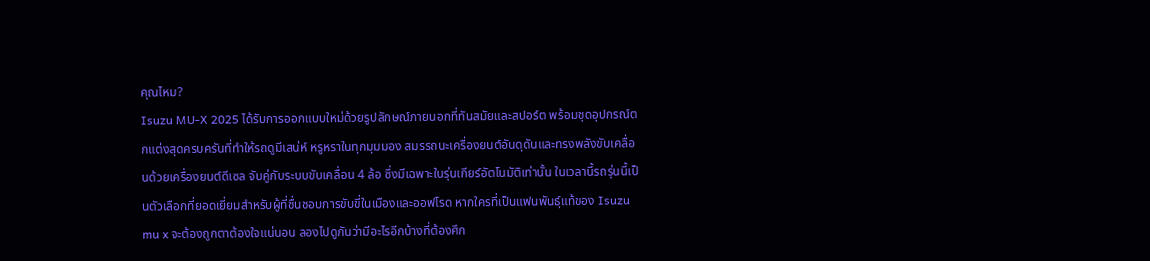คุณไหม?
Isuzu MU-X 2025 ได้รับการออกแบบใหม่ด้วยรูปลักษณ์ภายนอกที่ทันสมัยและสปอร์ต พร้อมชุดอุปกรณ์ตกแต่งสุดครบครันที่ทำให้รถดูมีเสน่ห์ หรูหราในทุกมุมมอง สมรรถนะเครื่องยนต์อันดุดันและทรงพลังขับเคลื่อนด้วยเครื่องยนต์ดีเซล จับคู่กับระบบขับเคลื่อน 4 ล้อ ซึ่งมีเฉพาะในรุ่นเกียร์อัตโนมัติเท่านั้น ในเวลานี้รถรุ่นนี้เป็นตัวเลือกที่ยอดเยี่ยมสำหรับผู้ที่ชื่นชอบการขับขี่ในเมืองและออฟโรด หากใครที่เป็นแฟนพันธุ์แท้ของ Isuzu mu x จะต้องถูกตาต้องใจแน่นอน ลองไปดูกันว่ามีอะไรอีกบ้างที่ต้องศึก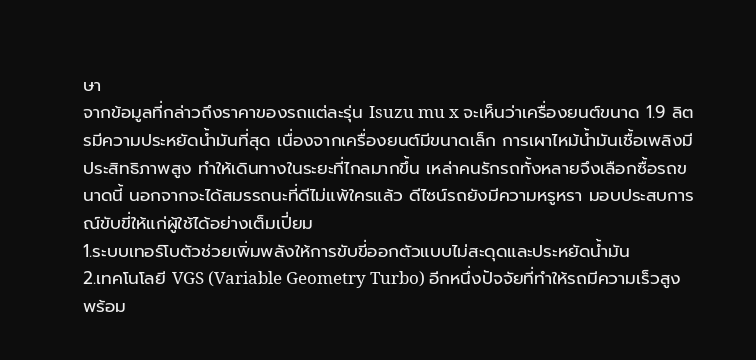ษา
จากข้อมูลที่กล่าวถึงราคาของรถแต่ละรุ่น Isuzu mu x จะเห็นว่าเครื่องยนต์ขนาด 1.9 ลิตรมีความประหยัดน้ำมันที่สุด เนื่องจากเครื่องยนต์มีขนาดเล็ก การเผาไหม้น้ำมันเชื้อเพลิงมีประสิทธิภาพสูง ทำให้เดินทางในระยะที่ไกลมากขึ้น เหล่าคนรักรถทั้งหลายจึงเลือกซื้อรถขนาดนี้ นอกจากจะได้สมรรถนะที่ดีไม่แพ้ใครแล้ว ดีไซน์รถยังมีความหรูหรา มอบประสบการณ์ขับขี่ให้แก่ผู้ใช้ได้อย่างเต็มเปี่ยม
1.ระบบเทอร์โบตัวช่วยเพิ่มพลังให้การขับขี่ออกตัวแบบไม่สะดุดและประหยัดน้ำมัน
2.เทคโนโลยี VGS (Variable Geometry Turbo) อีกหนึ่งปัจจัยที่ทำให้รถมีความเร็วสูง พร้อม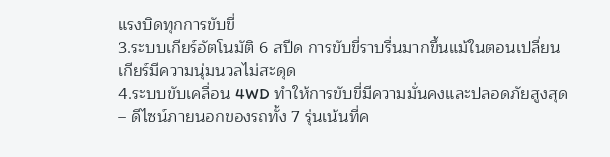แรงบิดทุกการขับขี่
3.ระบบเกียร์อัตโนมัติ 6 สปีด การขับขี่ราบรื่นมากขึ้นแม้ในตอนเปลี่ยนเกียร์มีความนุ่มนวลไม่สะดุด
4.ระบบขับเคลื่อน 4WD ทำให้การขับขี่มีความมั่นคงและปลอดภัยสูงสุด
– ดีไซน์ภายนอกของรถทั้ง 7 รุ่นเน้นที่ค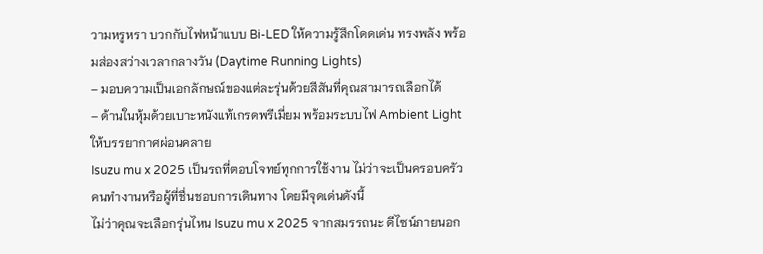วามหรูหรา บวกกับไฟหน้าแบบ Bi-LED ให้ความรู้สึกโดดเด่น ทรงพลัง พร้อมส่องสว่างเวลากลางวัน (Daytime Running Lights)
– มอบความเป็นเอกลักษณ์ของแต่ละรุ่นด้วยสีสันที่คุณสามารถเลือกได้
– ด้านในหุ้มด้วยเบาะหนังแท้เกรดพรีเมี่ยม พร้อมระบบไฟ Ambient Light ให้บรรยากาศผ่อนคลาย
Isuzu mu x 2025 เป็นรถที่ตอบโจทย์ทุกการใช้งาน ไม่ว่าจะเป็นครอบครัว คนทำงานหรือผู้ที่ชื่นชอบการเดินทาง โดยมีจุดเด่นดังนี้
ไม่ว่าคุณจะเลือกรุ่นไหน Isuzu mu x 2025 จากสมรรถนะ ดีไซน์ภายนอก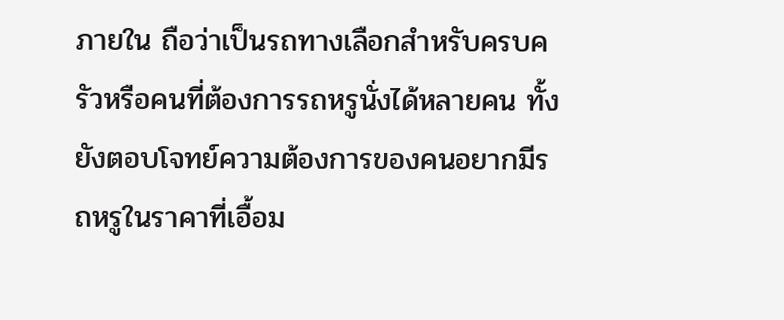ภายใน ถือว่าเป็นรถทางเลือกสำหรับครบครัวหรือคนที่ต้องการรถหรูนั่งได้หลายคน ทั้งยังตอบโจทย์ความต้องการของคนอยากมีรถหรูในราคาที่เอื้อม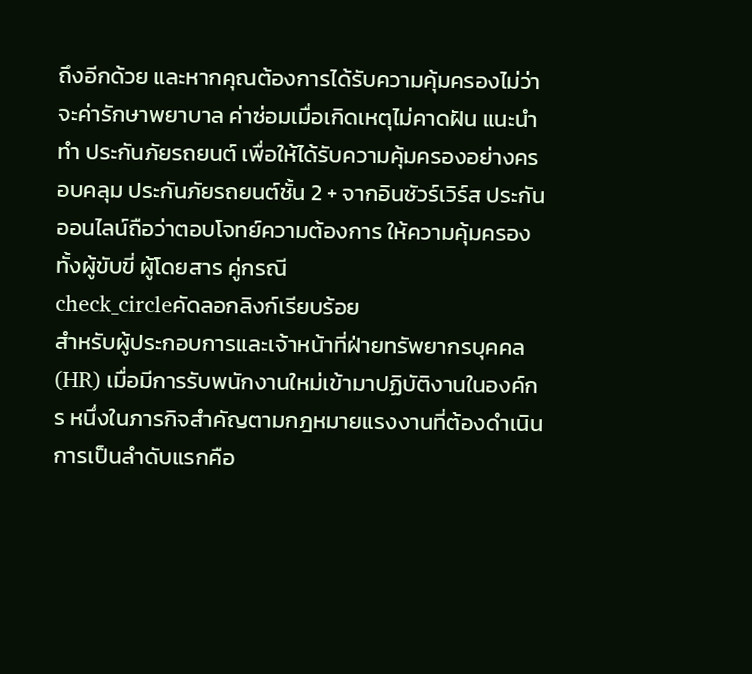ถึงอีกด้วย และหากคุณต้องการได้รับความคุ้มครองไม่ว่าจะค่ารักษาพยาบาล ค่าซ่อมเมื่อเกิดเหตุไม่คาดฝัน แนะนำทำ ประกันภัยรถยนต์ เพื่อให้ได้รับความคุ้มครองอย่างครอบคลุม ประกันภัยรถยนต์ชั้น 2 + จากอินชัวร์เวิร์ส ประกันออนไลน์ถือว่าตอบโจทย์ความต้องการ ให้ความคุ้มครองทั้งผู้ขับขี่ ผู้โดยสาร คู่กรณี
check_circleคัดลอกลิงก์เรียบร้อย
สำหรับผู้ประกอบการและเจ้าหน้าที่ฝ่ายทรัพยากรบุคคล (HR) เมื่อมีการรับพนักงานใหม่เข้ามาปฏิบัติงานในองค์กร หนึ่งในภารกิจสำคัญตามกฎหมายแรงงานที่ต้องดำเนินการเป็นลำดับแรกคือ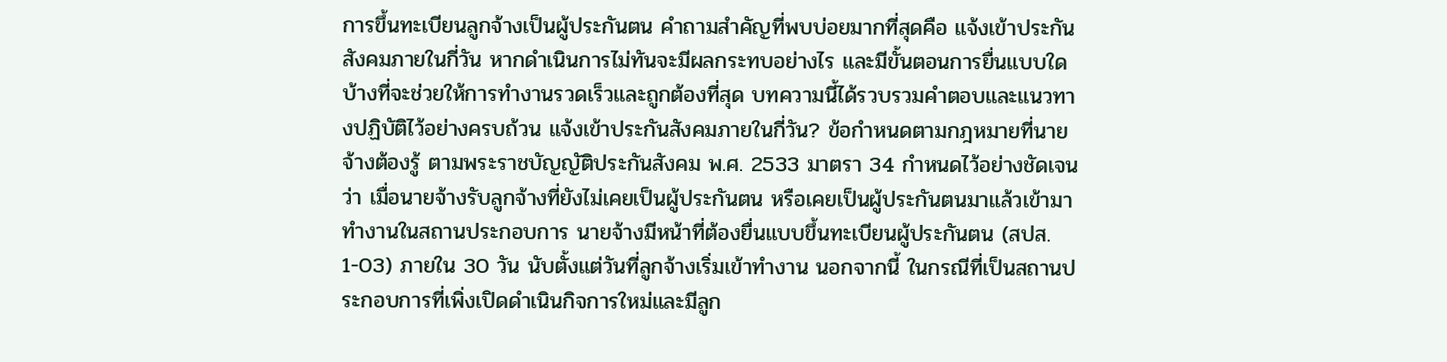การขึ้นทะเบียนลูกจ้างเป็นผู้ประกันตน คำถามสำคัญที่พบบ่อยมากที่สุดคือ แจ้งเข้าประกันสังคมภายในกี่วัน หากดำเนินการไม่ทันจะมีผลกระทบอย่างไร และมีขั้นตอนการยื่นแบบใดบ้างที่จะช่วยให้การทำงานรวดเร็วและถูกต้องที่สุด บทความนี้ได้รวบรวมคำตอบและแนวทางปฏิบัติไว้อย่างครบถ้วน แจ้งเข้าประกันสังคมภายในกี่วัน? ข้อกำหนดตามกฎหมายที่นายจ้างต้องรู้ ตามพระราชบัญญัติประกันสังคม พ.ศ. 2533 มาตรา 34 กำหนดไว้อย่างชัดเจนว่า เมื่อนายจ้างรับลูกจ้างที่ยังไม่เคยเป็นผู้ประกันตน หรือเคยเป็นผู้ประกันตนมาแล้วเข้ามาทำงานในสถานประกอบการ นายจ้างมีหน้าที่ต้องยื่นแบบขึ้นทะเบียนผู้ประกันตน (สปส. 1-03) ภายใน 30 วัน นับตั้งแต่วันที่ลูกจ้างเริ่มเข้าทำงาน นอกจากนี้ ในกรณีที่เป็นสถานประกอบการที่เพิ่งเปิดดำเนินกิจการใหม่และมีลูก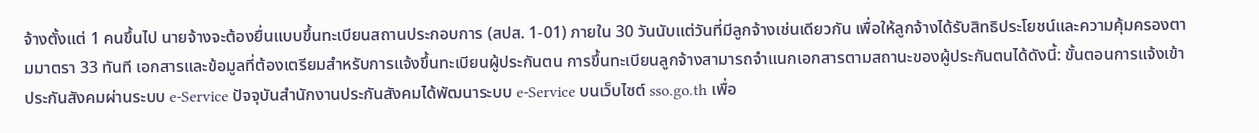จ้างตั้งแต่ 1 คนขึ้นไป นายจ้างจะต้องยื่นแบบขึ้นทะเบียนสถานประกอบการ (สปส. 1-01) ภายใน 30 วันนับแต่วันที่มีลูกจ้างเช่นเดียวกัน เพื่อให้ลูกจ้างได้รับสิทธิประโยชน์และความคุ้มครองตามมาตรา 33 ทันที เอกสารและข้อมูลที่ต้องเตรียมสำหรับการแจ้งขึ้นทะเบียนผู้ประกันตน การขึ้นทะเบียนลูกจ้างสามารถจำแนกเอกสารตามสถานะของผู้ประกันตนได้ดังนี้: ขั้นตอนการแจ้งเข้าประกันสังคมผ่านระบบ e-Service ปัจจุบันสำนักงานประกันสังคมได้พัฒนาระบบ e-Service บนเว็บไซต์ sso.go.th เพื่อ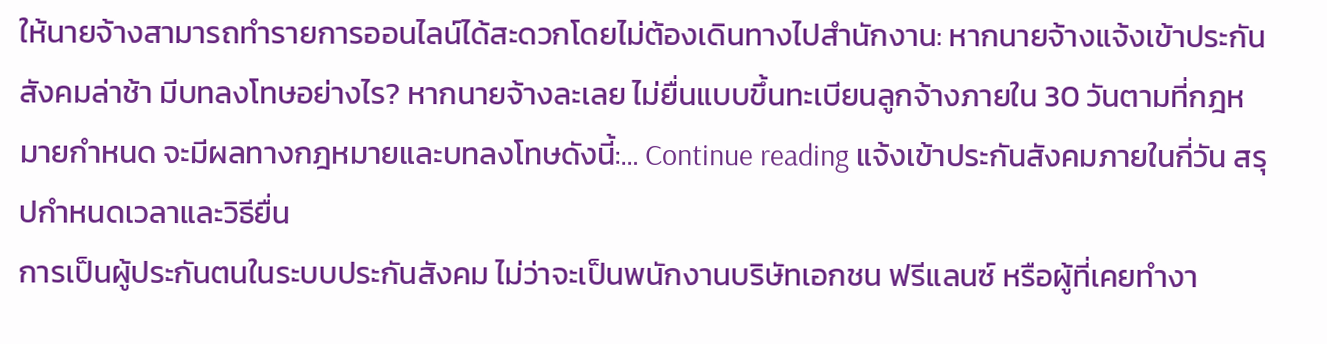ให้นายจ้างสามารถทำรายการออนไลน์ได้สะดวกโดยไม่ต้องเดินทางไปสำนักงาน: หากนายจ้างแจ้งเข้าประกันสังคมล่าช้า มีบทลงโทษอย่างไร? หากนายจ้างละเลย ไม่ยื่นแบบขึ้นทะเบียนลูกจ้างภายใน 30 วันตามที่กฎหมายกำหนด จะมีผลทางกฎหมายและบทลงโทษดังนี้:… Continue reading แจ้งเข้าประกันสังคมภายในกี่วัน สรุปกำหนดเวลาและวิธียื่น
การเป็นผู้ประกันตนในระบบประกันสังคม ไม่ว่าจะเป็นพนักงานบริษัทเอกชน ฟรีแลนซ์ หรือผู้ที่เคยทำงา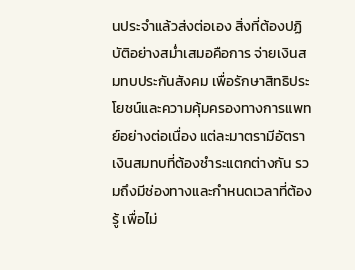นประจำแล้วส่งต่อเอง สิ่งที่ต้องปฏิบัติอย่างสม่ำเสมอคือการ จ่ายเงินสมทบประกันสังคม เพื่อรักษาสิทธิประโยชน์และความคุ้มครองทางการแพทย์อย่างต่อเนื่อง แต่ละมาตรามีอัตราเงินสมทบที่ต้องชำระแตกต่างกัน รวมถึงมีช่องทางและกำหนดเวลาที่ต้องรู้ เพื่อไม่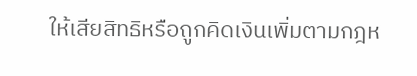ให้เสียสิทธิหรือถูกคิดเงินเพิ่มตามกฎห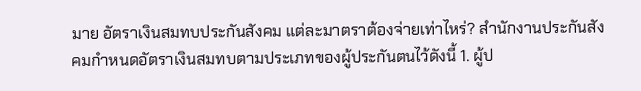มาย อัตราเงินสมทบประกันสังคม แต่ละมาตราต้องจ่ายเท่าไหร่? สำนักงานประกันสังคมกำหนดอัตราเงินสมทบตามประเภทของผู้ประกันตนไว้ดังนี้ 1. ผู้ป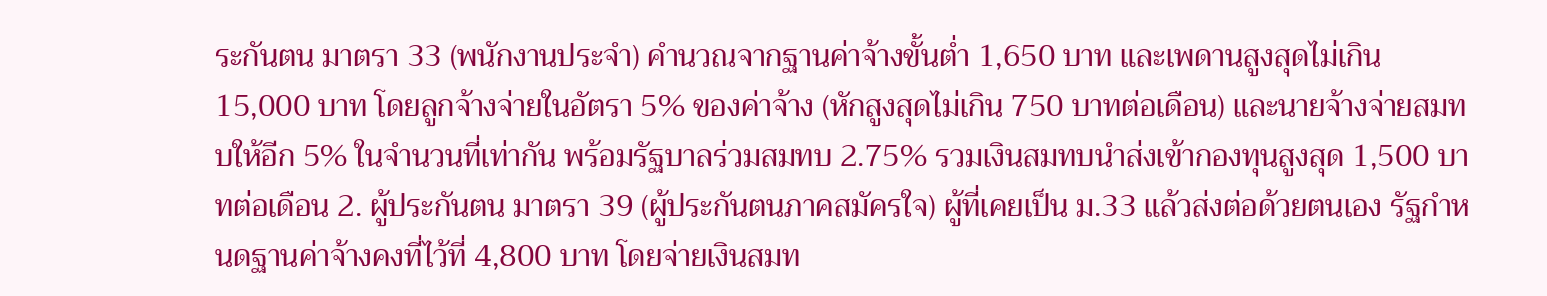ระกันตน มาตรา 33 (พนักงานประจำ) คำนวณจากฐานค่าจ้างขั้นต่ำ 1,650 บาท และเพดานสูงสุดไม่เกิน 15,000 บาท โดยลูกจ้างจ่ายในอัตรา 5% ของค่าจ้าง (หักสูงสุดไม่เกิน 750 บาทต่อเดือน) และนายจ้างจ่ายสมทบให้อีก 5% ในจำนวนที่เท่ากัน พร้อมรัฐบาลร่วมสมทบ 2.75% รวมเงินสมทบนำส่งเข้ากองทุนสูงสุด 1,500 บาทต่อเดือน 2. ผู้ประกันตน มาตรา 39 (ผู้ประกันตนภาคสมัครใจ) ผู้ที่เคยเป็น ม.33 แล้วส่งต่อด้วยตนเอง รัฐกำหนดฐานค่าจ้างคงที่ไว้ที่ 4,800 บาท โดยจ่ายเงินสมท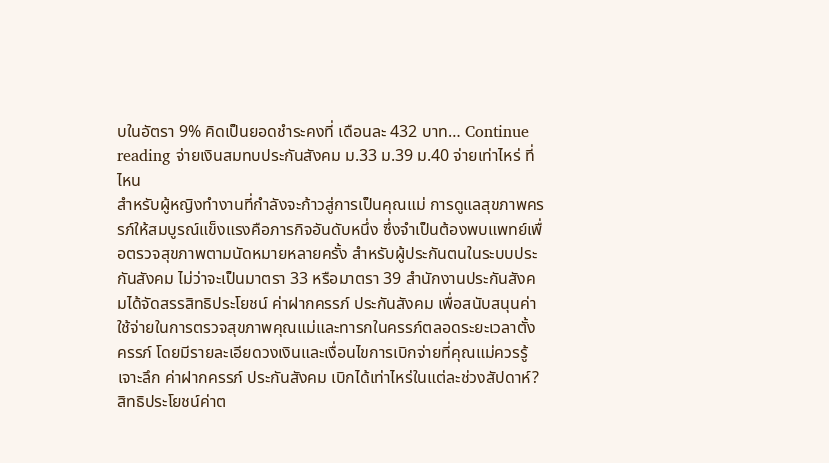บในอัตรา 9% คิดเป็นยอดชำระคงที่ เดือนละ 432 บาท… Continue reading จ่ายเงินสมทบประกันสังคม ม.33 ม.39 ม.40 จ่ายเท่าไหร่ ที่ไหน
สำหรับผู้หญิงทำงานที่กำลังจะก้าวสู่การเป็นคุณแม่ การดูแลสุขภาพครรภ์ให้สมบูรณ์แข็งแรงคือภารกิจอันดับหนึ่ง ซึ่งจำเป็นต้องพบแพทย์เพื่อตรวจสุขภาพตามนัดหมายหลายครั้ง สำหรับผู้ประกันตนในระบบประกันสังคม ไม่ว่าจะเป็นมาตรา 33 หรือมาตรา 39 สำนักงานประกันสังคมได้จัดสรรสิทธิประโยชน์ ค่าฝากครรภ์ ประกันสังคม เพื่อสนับสนุนค่าใช้จ่ายในการตรวจสุขภาพคุณแม่และทารกในครรภ์ตลอดระยะเวลาตั้งครรภ์ โดยมีรายละเอียดวงเงินและเงื่อนไขการเบิกจ่ายที่คุณแม่ควรรู้ เจาะลึก ค่าฝากครรภ์ ประกันสังคม เบิกได้เท่าไหร่ในแต่ละช่วงสัปดาห์? สิทธิประโยชน์ค่าต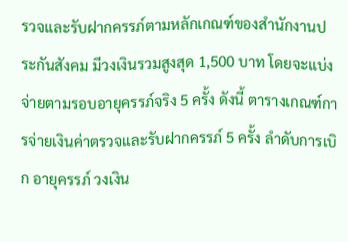รวจและรับฝากครรภ์ตามหลักเกณฑ์ของสำนักงานประกันสังคม มีวงเงินรวมสูงสุด 1,500 บาท โดยจะแบ่งจ่ายตามรอบอายุครรภ์จริง 5 ครั้ง ดังนี้ ตารางเกณฑ์การจ่ายเงินค่าตรวจและรับฝากครรภ์ 5 ครั้ง ลำดับการเบิก อายุครรภ์ วงเงิน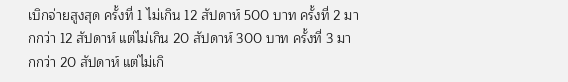เบิกจ่ายสูงสุด ครั้งที่ 1 ไม่เกิน 12 สัปดาห์ 500 บาท ครั้งที่ 2 มากกว่า 12 สัปดาห์ แต่ไม่เกิน 20 สัปดาห์ 300 บาท ครั้งที่ 3 มากกว่า 20 สัปดาห์ แต่ไม่เกิ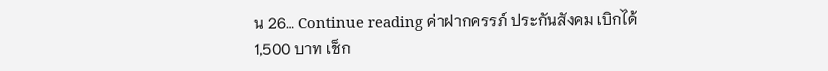น 26… Continue reading ค่าฝากครรภ์ ประกันสังคม เบิกได้ 1,500 บาท เช็ก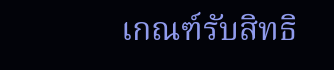เกณฑ์รับสิทธิ